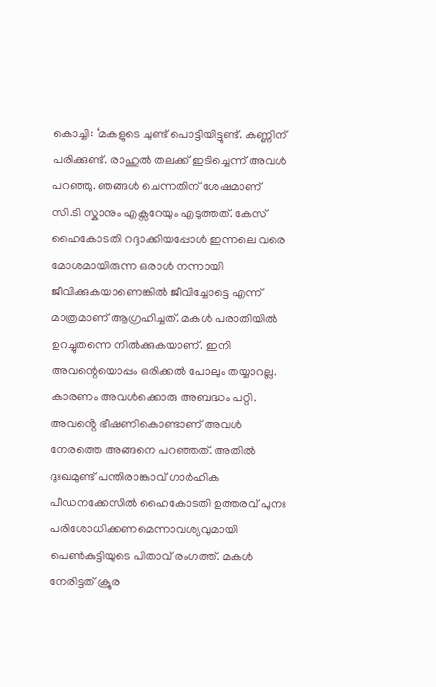കൊച്ചി: ‘മകളുടെ ചുണ്ട് പൊട്ടിയിട്ടുണ്ട്. കണ്ണിന് പരിക്കുണ്ട്. രാഹുൽ തലക്ക് ഇടിച്ചെന്ന് അവൾ പറഞ്ഞു. ഞങ്ങൾ ചെന്നതിന് ശേഷമാണ് സി.ടി സ്കാനും എക്സറേയും എടുത്തത്. കേസ് ഹൈകോടതി റദ്ദാക്കിയപ്പോൾ ഇന്നലെ വരെ മോശമായിരുന്ന ഒരാൾ നന്നായി ജീവിക്കുകയാണെങ്കിൽ ജീവിച്ചോട്ടെ എന്ന് മാത്രമാണ് ആഗ്രഹിച്ചത്. മകൾ പരാതിയിൽ ഉറച്ചുതന്നെ നിൽക്കുകയാണ്. ഇനി അവന്റെയൊപ്പം ഒരിക്കൽ പോലും തയ്യാറല്ല. കാരണം അവൾക്കൊരു അബദ്ധം പറ്റി. അവൻ്റെ ഭീഷണികൊണ്ടാണ് അവൾ നേരത്തെ അങ്ങനെ പറഞ്ഞത്. അതിൽ ദുഃഖമുണ്ട് പന്തിരാങ്കാവ് ഗാർഹിക പീഡനക്കേസിൽ ഹൈകോടതി ഉത്തരവ് പുനഃ പരിശോധിക്കണമെന്നാവശ്യവുമായി പെൺകുട്ടിയുടെ പിതാവ് രംഗത്ത്. മകൾ നേരിട്ടത് ക്രൂര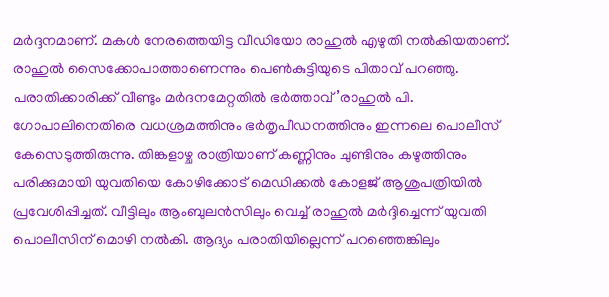മർദ്ദനമാണ്. മകൾ നേരത്തെയിട്ട വീഡിയോ രാഹുൽ എഴുതി നൽകിയതാണ്. രാഹുൽ സൈക്കോപാത്താണെന്നും പെൺകുട്ടിയുടെ പിതാവ് പറഞ്ഞു.
പരാതിക്കാരിക്ക് വീണ്ടും മർദനമേറ്റതിൽ ഭർത്താവ്’രാഹുൽ പി. ഗോപാലിനെതിരെ വധശ്രമത്തിനും ഭർതൃപീഡനത്തിനും ഇന്നലെ പൊലീസ് കേസെടുത്തിരുന്നു. തിങ്കളാഴ്ച രാത്രിയാണ് കണ്ണിനും ചുണ്ടിനും കഴുത്തിനും പരിക്കുമായി യുവതിയെ കോഴിക്കോട് മെഡിക്കൽ കോളജ് ആശുപത്രിയിൽ പ്രവേശിപ്പിച്ചത്. വീട്ടിലും ആംബുലൻസിലും വെച്ച് രാഹുൽ മർദ്ദിച്ചെന്ന് യുവതി പൊലീസിന് മൊഴി നൽകി. ആദ്യം പരാതിയില്ലെന്ന് പറഞ്ഞെങ്കിലും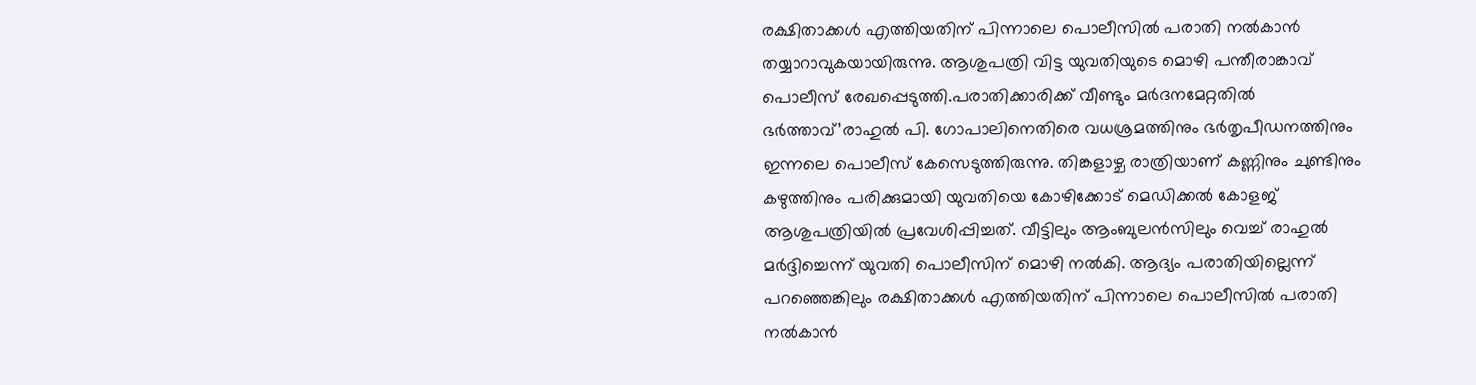രക്ഷിതാക്കൾ എത്തിയതിന് പിന്നാലെ പൊലീസിൽ പരാതി നൽകാൻ തയ്യാറാവുകയായിരുന്നു. ആശുപത്രി വിട്ട യുവതിയുടെ മൊഴി പന്തീരാങ്കാവ് പൊലീസ് രേഖപ്പെടുത്തി.പരാതിക്കാരിക്ക് വീണ്ടും മർദനമേറ്റതിൽ ഭർത്താവ്’രാഹുൽ പി. ഗോപാലിനെതിരെ വധശ്രമത്തിനും ഭർതൃപീഡനത്തിനും ഇന്നലെ പൊലീസ് കേസെടുത്തിരുന്നു. തിങ്കളാഴ്ച രാത്രിയാണ് കണ്ണിനും ചുണ്ടിനും കഴുത്തിനും പരിക്കുമായി യുവതിയെ കോഴിക്കോട് മെഡിക്കൽ കോളജ് ആശുപത്രിയിൽ പ്രവേശിപ്പിച്ചത്. വീട്ടിലും ആംബുലൻസിലും വെച്ച് രാഹുൽ മർദ്ദിച്ചെന്ന് യുവതി പൊലീസിന് മൊഴി നൽകി. ആദ്യം പരാതിയില്ലെന്ന് പറഞ്ഞെങ്കിലും രക്ഷിതാക്കൾ എത്തിയതിന് പിന്നാലെ പൊലീസിൽ പരാതി നൽകാൻ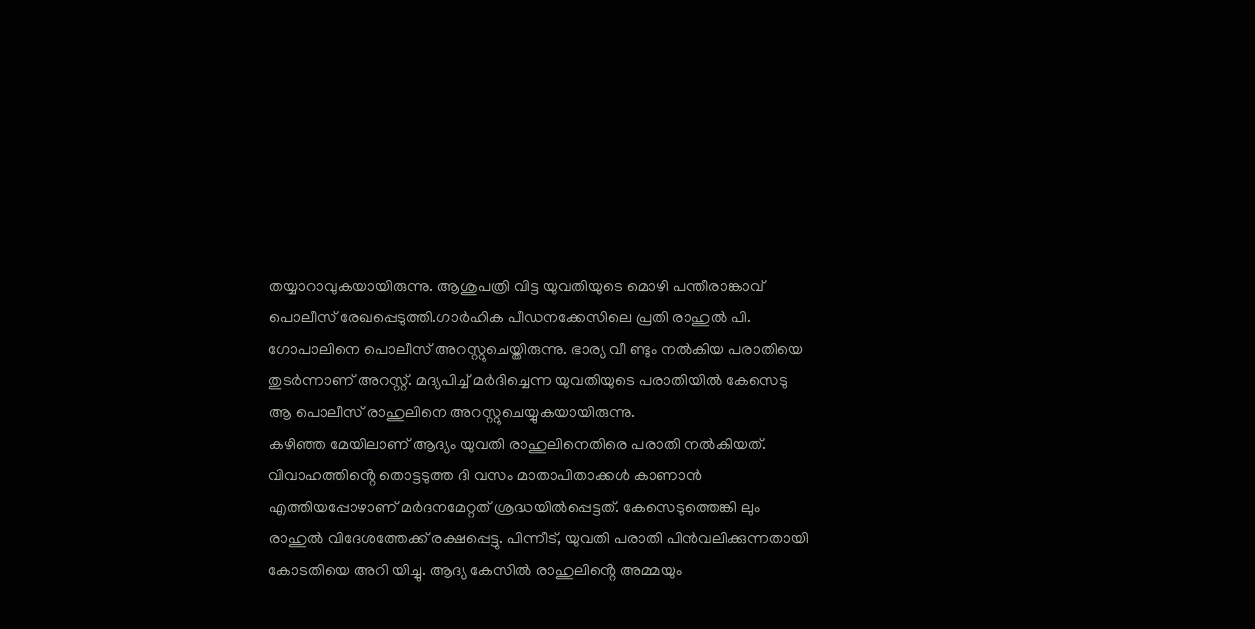തയ്യാറാവുകയായിരുന്നു. ആശുപത്രി വിട്ട യുവതിയുടെ മൊഴി പന്തീരാങ്കാവ് പൊലീസ് രേഖപ്പെടുത്തി.ഗാർഹിക പീഡനക്കേസിലെ പ്രതി രാഹുൽ പി. ഗോപാലിനെ പൊലീസ് അറസ്റ്റുചെയ്തിരുന്നു. ഭാര്യ വീ ണ്ടും നൽകിയ പരാതിയെ തുടർന്നാണ് അറസ്റ്റ്. മദ്യപിച്ച് മർദിച്ചെന്ന യുവതിയുടെ പരാതിയിൽ കേസെടു ആ പൊലീസ് രാഹുലിനെ അറസ്റ്റുചെയ്യുകയായിരുന്നു.
കഴിഞ്ഞ മേയിലാണ് ആദ്യം യുവതി രാഹുലിനെതിരെ പരാതി നൽകിയത്. വിവാഹത്തിൻ്റെ തൊട്ടടുത്ത ദി വസം മാതാപിതാക്കൾ കാണാൻ എത്തിയപ്പോഴാണ് മർദനമേറ്റത് ശ്രദ്ധയിൽപ്പെട്ടത്. കേസെടുത്തെങ്കി ലും രാഹുൽ വിദേശത്തേക്ക് രക്ഷപ്പെട്ടു. പിന്നീട്, യുവതി പരാതി പിൻവലിക്കുന്നതായി കോടതിയെ അറി യിച്ചു. ആദ്യ കേസിൽ രാഹുലിൻ്റെ അമ്മയും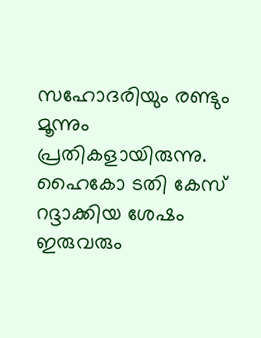സഹോദരിയും രണ്ടും മൂന്നും പ്രതികളായിരുന്നു. ഹൈകോ ടതി കേസ് റദ്ദാക്കിയ ശേഷം ഇരുവരും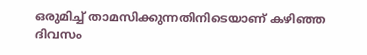ഒരുമിച്ച് താമസിക്കുന്നതിനിടെയാണ് കഴിഞ്ഞ ദിവസം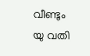വീണ്ടും യു വതി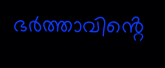ഭർത്താവിൻ്റെ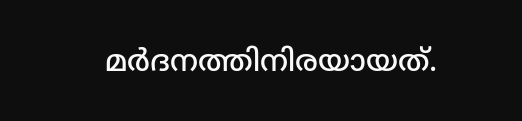മർദനത്തിനിരയായത്.